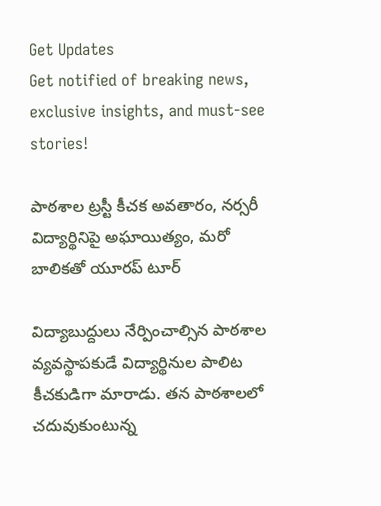Get Updates
Get notified of breaking news, exclusive insights, and must-see stories!

పాఠశాల ట్రస్టీ కీచక అవతారం, నర్సరీ విద్యార్థినిపై అఘాయిత్యం, మరో బాలికతో యూరప్ టూర్

విద్యాబుద్దులు నేర్పించాల్సిన పాఠశాల వ్యవస్థాపకుడే విద్యార్థినుల పాలిట కీచకుడిగా మారాడు. తన పాఠశాలలో చదువుకుంటున్న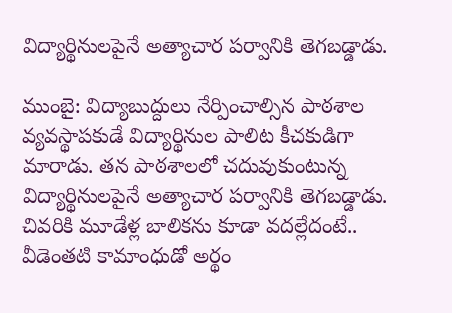విద్యార్థినులపైనే అత్యాచార పర్వానికి తెగబడ్డాడు.

ముంబై: విద్యాబుద్దులు నేర్పించాల్సిన పాఠశాల వ్యవస్థాపకుడే విద్యార్థినుల పాలిట కీచకుడిగా మారాడు. తన పాఠశాలలో చదువుకుంటున్న విద్యార్థినులపైనే అత్యాచార పర్వానికి తెగబడ్డాడు. చివరికి మూడేళ్ల బాలికను కూడా వదల్లేదంటే.. వీడెంతటి కామాంధుడో అర్థం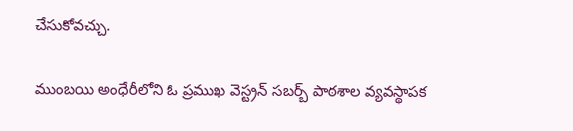చేసుకోవచ్చు.

ముంబయి అంధేరీలోని ఓ ప్రముఖ వెస్ట్రన్ సబర్బ్ పాఠశాల వ్యవస్థాపక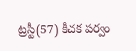ట్రస్టీ(57) కీచక పర్వం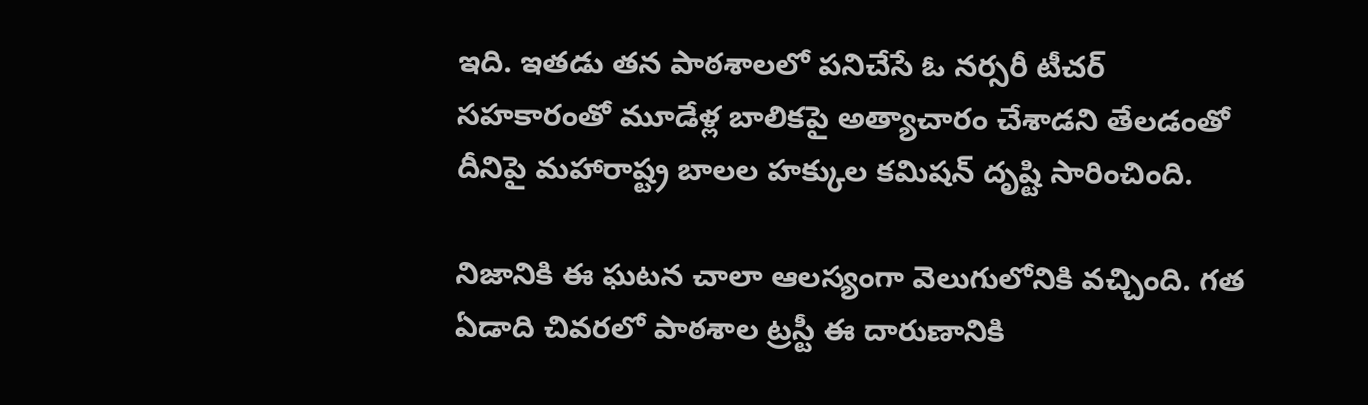ఇది. ఇతడు తన పాఠశాలలో పనిచేసే ఓ నర్సరీ టీచర్ సహకారంతో మూడేళ్ల బాలికపై అత్యాచారం చేశాడని తేలడంతో దీనిపై మహారాష్ట్ర బాలల హక్కుల కమిషన్ దృష్టి సారించింది.

నిజానికి ఈ ఘటన చాలా ఆలస్యంగా వెలుగులోనికి వచ్చింది. గత ఏడాది చివరలో పాఠశాల ట్రస్టీ ఈ దారుణానికి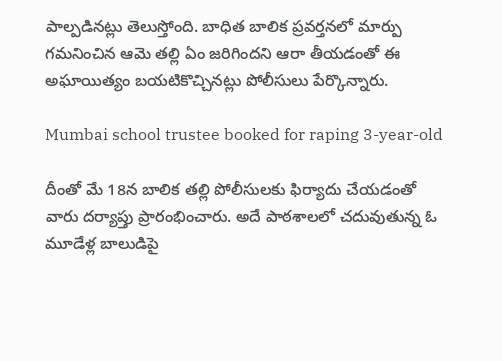పాల్పడినట్లు తెలుస్తోంది. బాధిత బాలిక ప్రవర్తనలో మార్పు గమనించిన ఆమె తల్లి ఏం జరిగిందని ఆరా తీయడంతో ఈ అఘాయిత్యం బయటికొచ్చినట్లు పోలీసులు పేర్కొన్నారు.

Mumbai school trustee booked for raping 3-year-old

దీంతో మే 18న బాలిక తల్లి పోలీసులకు ఫిర్యాదు చేయడంతో వారు దర్యాప్తు ప్రారంభించారు. అదే పాఠశాలలో చదువుతున్న ఓ మూడేళ్ల బాలుడిపై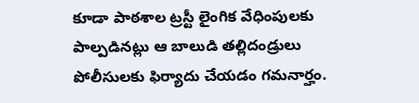కూడా పాఠశాల ట్రస్టీ లైంగిక వేధింపులకు పాల్పడినట్లు ఆ బాలుడి తల్లిదండ్రులు పోలీసులకు ఫిర్యాదు చేయడం గమనార్హం.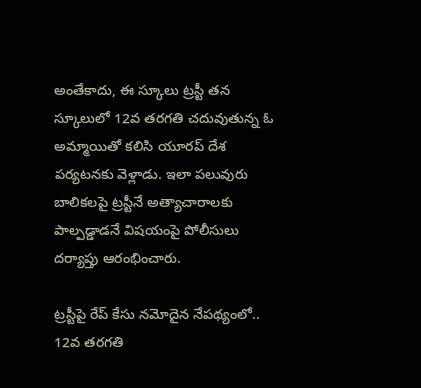అంతేకాదు, ఈ స్కూలు ట్రస్టీ తన స్కూలులో 12వ తరగతి చదువుతున్న ఓ అమ్మాయితో కలిసి యూరప్ దేశ పర్యటనకు వెళ్లాడు. ఇలా పలువురు బాలికలపై ట్రస్టీనే అత్యాచారాలకు పాల్పడ్డాడనే విషయంపై పోలీసులు దర్యాప్తు ఆరంభించారు.

ట్రస్టీపై రేప్ కేసు నమోదైన నేపథ్యంలో.. 12వ తరగతి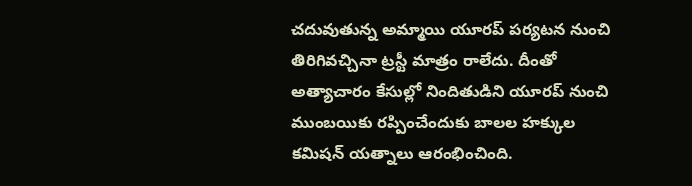చదువుతున్న అమ్మాయి యూరప్ పర్యటన నుంచి తిరిగివచ్చినా ట్రస్టీ మాత్రం రాలేదు. దీంతో అత్యాచారం కేసుల్లో నిందితుడిని యూరప్ నుంచి ముంబయికు రప్పించేందుకు బాలల హక్కుల కమిషన్ యత్నాలు ఆరంభించింది.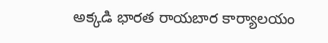అక్కడి భారత రాయబార కార్యాలయం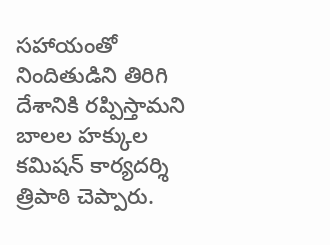సహాయంతో నిందితుడిని తిరిగి దేశానికి రప్పిస్తామని బాలల హక్కుల కమిషన్ కార్యదర్శి త్రిపాఠి చెప్పారు.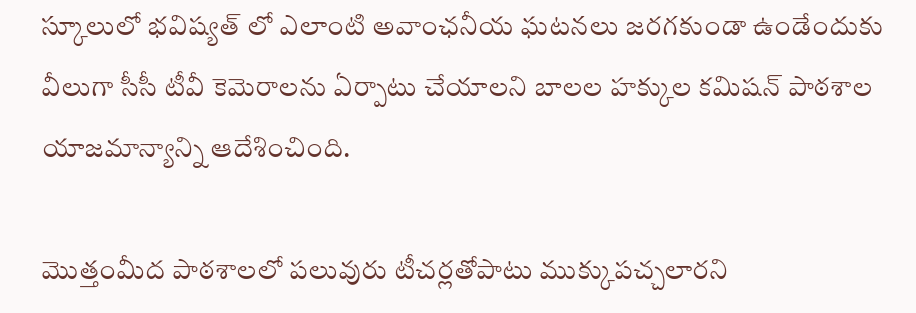స్కూలులో భవిష్యత్ లో ఎలాంటి అవాంఛనీయ ఘటనలు జరగకుండా ఉండేందుకు వీలుగా సీసీ టీవీ కెమెరాలను ఏర్పాటు చేయాలని బాలల హక్కుల కమిషన్ పాఠశాల యాజమాన్యాన్ని ఆదేశించింది.

మొత్తంమీద పాఠశాలలో పలువురు టీచర్లతోపాటు ముక్కుపచ్చలారని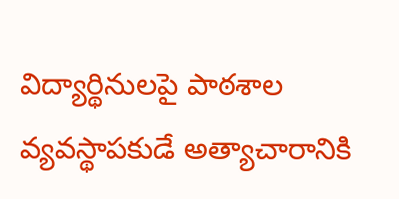విద్యార్థినులపై పాఠశాల వ్యవస్థాపకుడే అత్యాచారానికి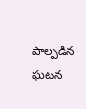పాల్పడిన ఘటన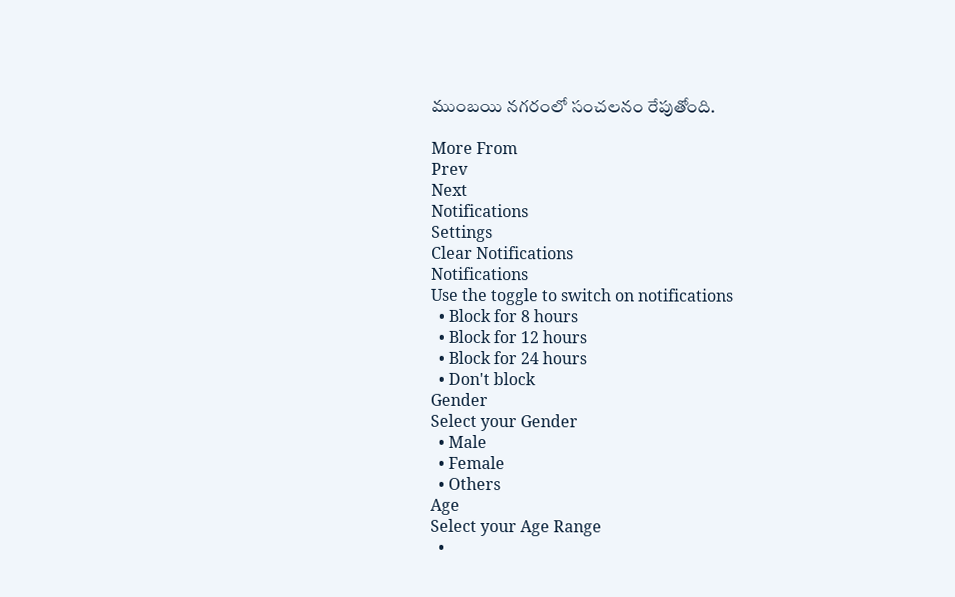ముంబయి నగరంలో సంచలనం రేపుతోంది.

More From
Prev
Next
Notifications
Settings
Clear Notifications
Notifications
Use the toggle to switch on notifications
  • Block for 8 hours
  • Block for 12 hours
  • Block for 24 hours
  • Don't block
Gender
Select your Gender
  • Male
  • Female
  • Others
Age
Select your Age Range
  •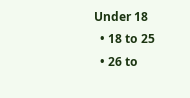Under 18
  • 18 to 25
  • 26 to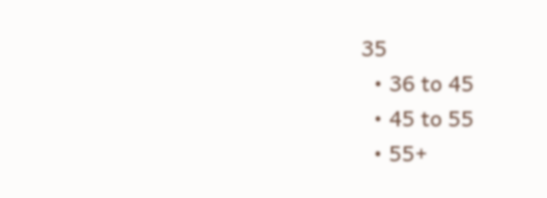35
  • 36 to 45
  • 45 to 55
  • 55+